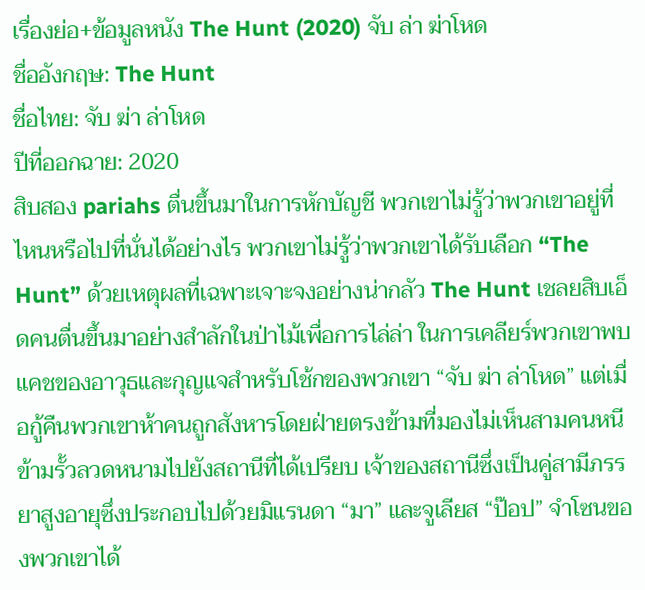เรื่องย่อ+ข้อมูลหนัง The Hunt (2020) จับ ล่า ฆ่าโหด
ชื่ออังกฤษ: The Hunt
ชื่อไทย: จับ ฆ่า ล่าโหด
ปีที่ออกฉาย: 2020
สิบสอง pariahs ตื่นขึ้นมาในการหักบัญชี พวกเขาไม่รู้ว่าพวกเขาอยู่ที่ไหนหรือไปที่นั่นได้อย่างไร พวกเขาไม่รู้ว่าพวกเขาได้รับเลือก “The Hunt” ด้วยเหตุผลที่เฉพาะเจาะจงอย่างน่ากลัว The Hunt เชลยสิบเอ็ดคนตื่นขึ้นมาอย่างสำลักในป่าไม้เพื่อการไล่ล่า ในการเคลียร์พวกเขาพบแคชของอาวุธและกุญแจสำหรับโช้กของพวกเขา “จับ ฆ่า ล่าโหด” แต่เมื่อกู้คืนพวกเขาห้าคนถูกสังหารโดยฝ่ายตรงข้ามที่มองไม่เห็นสามคนหนีข้ามรั้วลวดหนามไปยังสถานีที่ได้เปรียบ เจ้าของสถานีซึ่งเป็นคู่สามีภรรยาสูงอายุซึ่งประกอบไปด้วยมิแรนดา “มา” และจูเลียส “ป๊อป” จำโซนของพวกเขาได้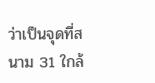ว่าเป็นจุดที่สนาม 31 ใกล้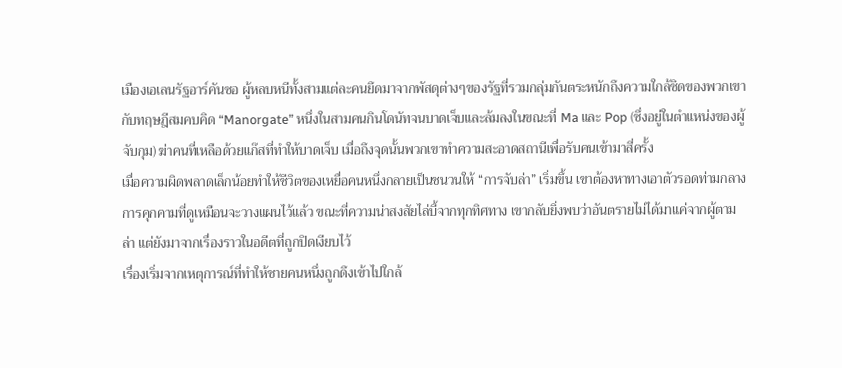เมืองเอเลนรัฐอาร์คันซอ ผู้หลบหนีทั้งสามแต่ละคนยึดมาจากพัสดุต่างๆของรัฐที่รวมกลุ่มกันตระหนักถึงความใกล้ชิดของพวกเขากับทฤษฎีสมคบคิด “Manorgate” หนึ่งในสามคนกินโดนัทจนบาดเจ็บและล้มลงในขณะที่ Ma และ Pop (ซึ่งอยู่ในตำแหน่งของผู้จับกุม) ฆ่าคนที่เหลือด้วยแก๊สที่ทำให้บาดเจ็บ เมื่อถึงจุดนั้นพวกเขาทำความสะอาดสถานีเพื่อรับคนเข้ามาสี่ครั้ง
เมื่อความผิดพลาดเล็กน้อยทำให้ชีวิตของเหยื่อคนหนึ่งกลายเป็นชนวนให้ “การจับล่า” เริ่มขึ้น เขาต้องหาทางเอาตัวรอดท่ามกลางการคุกคามที่ดูเหมือนจะวางแผนไว้แล้ว ขณะที่ความน่าสงสัยไล่บี้จากทุกทิศทาง เขากลับยิ่งพบว่าอันตรายไม่ได้มาแค่จากผู้ตามล่า แต่ยังมาจากเรื่องราวในอดีตที่ถูกปิดเงียบไว้
เรื่องเริ่มจากเหตุการณ์ที่ทำให้ชายคนหนึ่งถูกดึงเข้าไปใกล้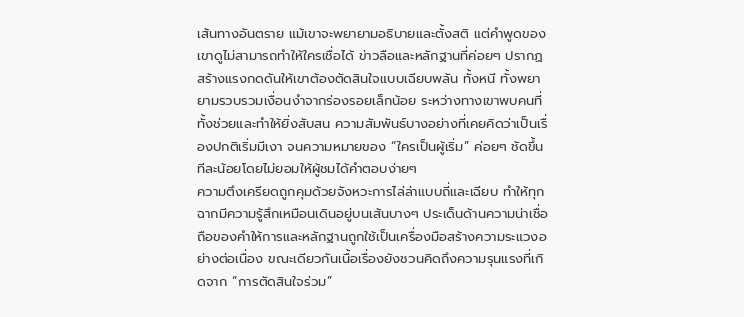เส้นทางอันตราย แม้เขาจะพยายามอธิบายและตั้งสติ แต่คำพูดของเขาดูไม่สามารถทำให้ใครเชื่อได้ ข่าวลือและหลักฐานที่ค่อยๆ ปรากฏสร้างแรงกดดันให้เขาต้องตัดสินใจแบบเฉียบพลัน ทั้งหนี ทั้งพยายามรวบรวมเงื่อนงำจากร่องรอยเล็กน้อย ระหว่างทางเขาพบคนที่ทั้งช่วยและทำให้ยิ่งสับสน ความสัมพันธ์บางอย่างที่เคยคิดว่าเป็นเรื่องปกติเริ่มมีเงา จนความหมายของ “ใครเป็นผู้เริ่ม” ค่อยๆ ชัดขึ้นทีละน้อยโดยไม่ยอมให้ผู้ชมได้คำตอบง่ายๆ
ความตึงเครียดถูกคุมด้วยจังหวะการไล่ล่าแบบถี่และเฉียบ ทำให้ทุกฉากมีความรู้สึกเหมือนเดินอยู่บนเส้นบางๆ ประเด็นด้านความน่าเชื่อถือของคำให้การและหลักฐานถูกใช้เป็นเครื่องมือสร้างความระแวงอย่างต่อเนื่อง ขณะเดียวกันเนื้อเรื่องยังชวนคิดถึงความรุนแรงที่เกิดจาก “การตัดสินใจร่วม”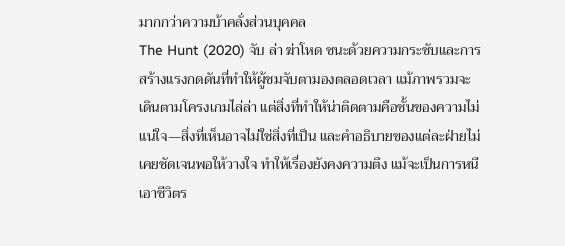มากกว่าความบ้าคลั่งส่วนบุคคล
The Hunt (2020) จับ ล่า ฆ่าโหด ชนะด้วยความกระชับและการสร้างแรงกดดันที่ทำให้ผู้ชมจับตามองตลอดเวลา แม้ภาพรวมจะเดินตามโครงเกมไล่ล่า แต่สิ่งที่ทำให้น่าติดตามคือชั้นของความไม่แน่ใจ—สิ่งที่เห็นอาจไม่ใช่สิ่งที่เป็น และคำอธิบายของแต่ละฝ่ายไม่เคยชัดเจนพอให้วางใจ ทำให้เรื่องยังคงความตึง แม้จะเป็นการหนีเอาชีวิตร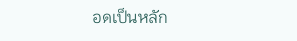อดเป็นหลัก